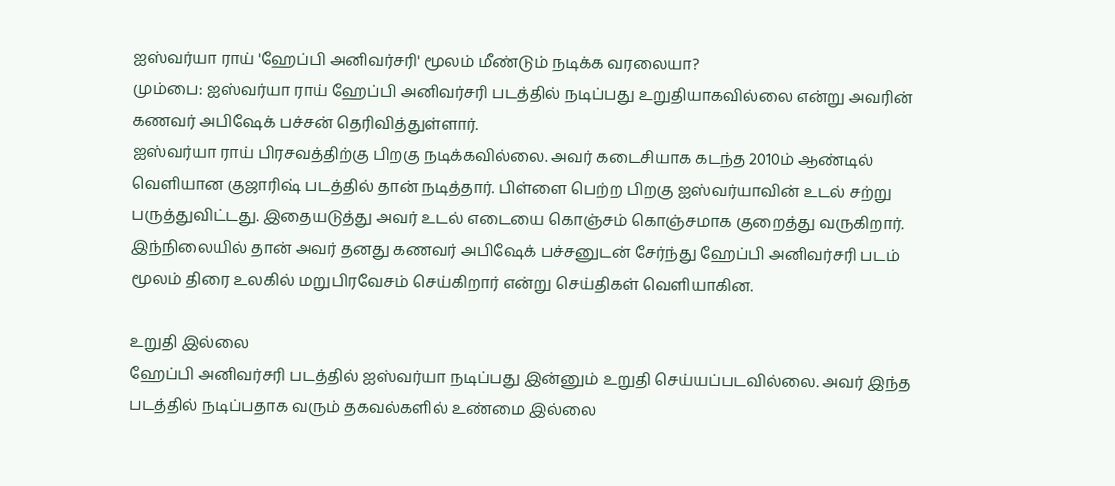ஐஸ்வர்யா ராய் 'ஹேப்பி அனிவர்சரி' மூலம் மீண்டும் நடிக்க வரலையா?
மும்பை: ஐஸ்வர்யா ராய் ஹேப்பி அனிவர்சரி படத்தில் நடிப்பது உறுதியாகவில்லை என்று அவரின் கணவர் அபிஷேக் பச்சன் தெரிவித்துள்ளார்.
ஐஸ்வர்யா ராய் பிரசவத்திற்கு பிறகு நடிக்கவில்லை. அவர் கடைசியாக கடந்த 2010ம் ஆண்டில் வெளியான குஜாரிஷ் படத்தில் தான் நடித்தார். பிள்ளை பெற்ற பிறகு ஐஸ்வர்யாவின் உடல் சற்று பருத்துவிட்டது. இதையடுத்து அவர் உடல் எடையை கொஞ்சம் கொஞ்சமாக குறைத்து வருகிறார்.
இந்நிலையில் தான் அவர் தனது கணவர் அபிஷேக் பச்சனுடன் சேர்ந்து ஹேப்பி அனிவர்சரி படம் மூலம் திரை உலகில் மறுபிரவேசம் செய்கிறார் என்று செய்திகள் வெளியாகின.

உறுதி இல்லை
ஹேப்பி அனிவர்சரி படத்தில் ஐஸ்வர்யா நடிப்பது இன்னும் உறுதி செய்யப்படவில்லை. அவர் இந்த படத்தில் நடிப்பதாக வரும் தகவல்களில் உண்மை இல்லை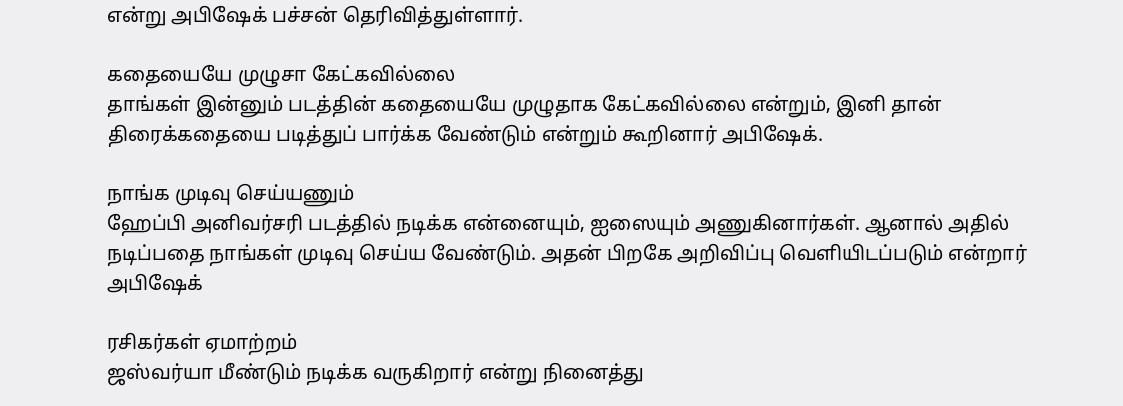என்று அபிஷேக் பச்சன் தெரிவித்துள்ளார்.

கதையையே முழுசா கேட்கவில்லை
தாங்கள் இன்னும் படத்தின் கதையையே முழுதாக கேட்கவில்லை என்றும், இனி தான் திரைக்கதையை படித்துப் பார்க்க வேண்டும் என்றும் கூறினார் அபிஷேக்.

நாங்க முடிவு செய்யணும்
ஹேப்பி அனிவர்சரி படத்தில் நடிக்க என்னையும், ஐஸையும் அணுகினார்கள். ஆனால் அதில் நடிப்பதை நாங்கள் முடிவு செய்ய வேண்டும். அதன் பிறகே அறிவிப்பு வெளியிடப்படும் என்றார் அபிஷேக்

ரசிகர்கள் ஏமாற்றம்
ஜஸ்வர்யா மீண்டும் நடிக்க வருகிறார் என்று நினைத்து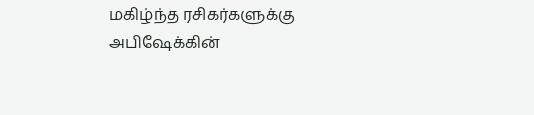மகிழ்ந்த ரசிகர்களுக்கு அபிஷேக்கின்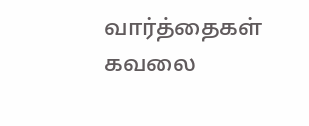வார்த்தைகள் கவலை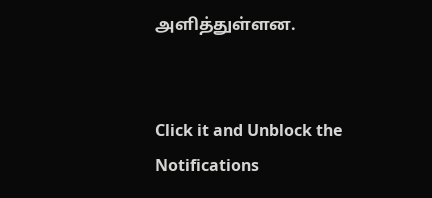அளித்துள்ளன.


Click it and Unblock the Notifications